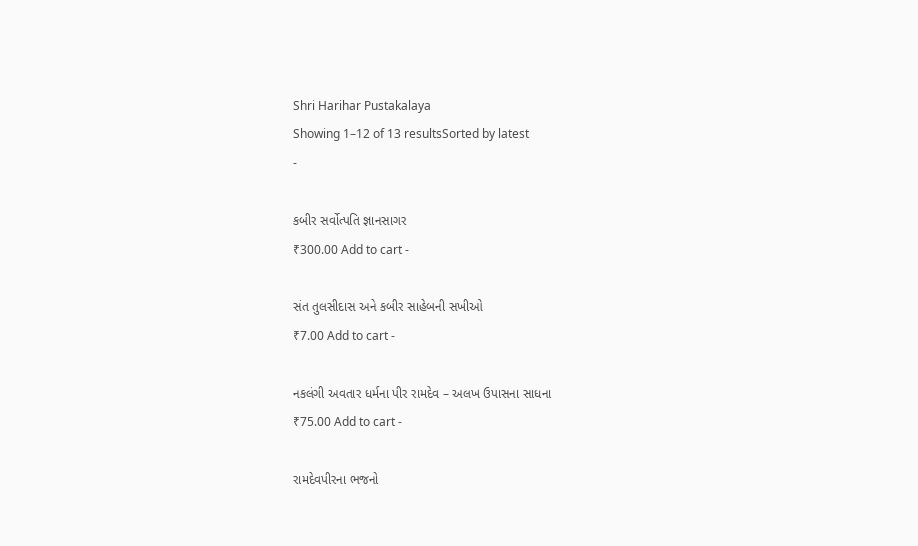Shri Harihar Pustakalaya
Showing 1–12 of 13 resultsSorted by latest
-

કબીર સર્વોત્પતિ જ્ઞાનસાગર
₹300.00 Add to cart -

સંત તુલસીદાસ અને કબીર સાહેબની સખીઓ
₹7.00 Add to cart -

નકલંગી અવતાર ધર્મના પીર રામદેવ – અલખ ઉપાસના સાધના
₹75.00 Add to cart -

રામદેવપીરના ભજનો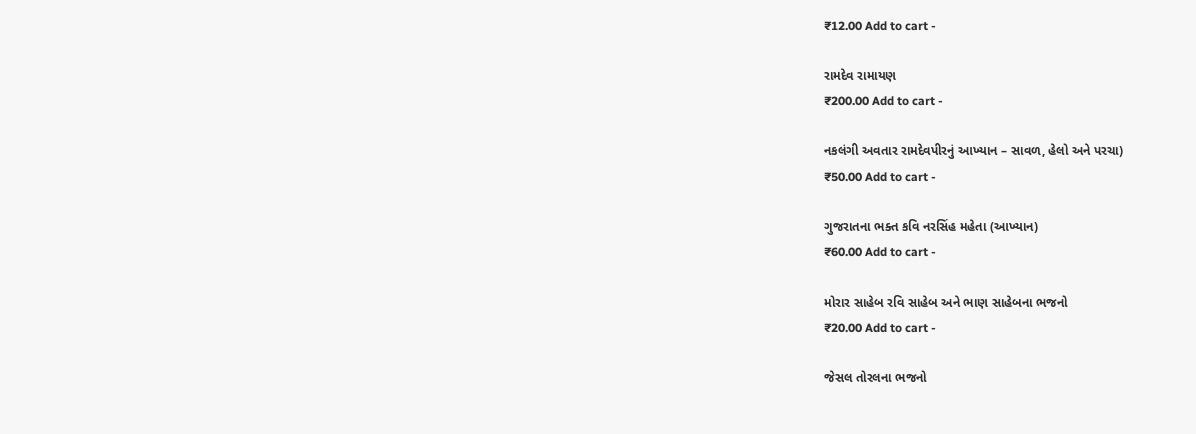₹12.00 Add to cart -

રામદેવ રામાયણ
₹200.00 Add to cart -

નકલંગી અવતાર રામદેવપીરનું આખ્યાન – સાવળ, હેલો અને પરચા)
₹50.00 Add to cart -

ગુજરાતના ભક્ત કવિ નરસિંહ મહેતા (આખ્યાન)
₹60.00 Add to cart -

મોરાર સાહેબ રવિ સાહેબ અને ભાણ સાહેબના ભજનો
₹20.00 Add to cart -

જેસલ તોરલના ભજનો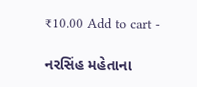₹10.00 Add to cart -

નરસિંહ મહેતાના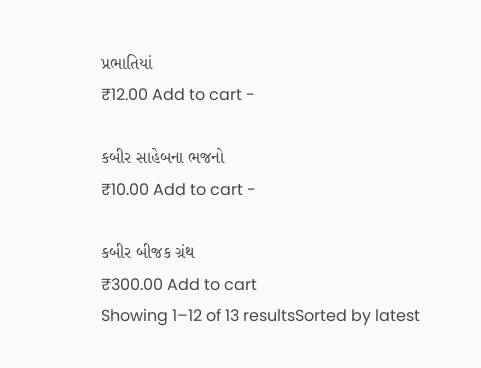પ્રભાતિયાં
₹12.00 Add to cart -

કબીર સાહેબના ભજનો
₹10.00 Add to cart -

કબીર બીજક ગ્રંથ
₹300.00 Add to cart
Showing 1–12 of 13 resultsSorted by latest